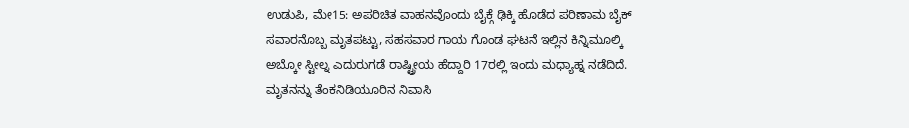ಉಡುಪಿ, ಮೇ15: ಅಪರಿಚಿತ ವಾಹನವೊಂದು ಬೈಕ್ಗೆ ಢಿಕ್ಕಿ ಹೊಡೆದ ಪರಿಣಾಮ ಬೈಕ್ ಸವಾರನೊಬ್ಬ ಮೃತಪಟ್ಟು, ಸಹಸವಾರ ಗಾಯ ಗೊಂಡ ಘಟನೆ ಇಲ್ಲಿನ ಕಿನ್ನಿಮೂಲ್ಕಿ ಅಬ್ಕೋ ಸ್ಟೀಲ್ನ ಎದುರುಗಡೆ ರಾಷ್ಟ್ರೀಯ ಹೆದ್ದಾರಿ 17ರಲ್ಲಿ ಇಂದು ಮಧ್ಯಾಹ್ನ ನಡೆದಿದೆ.
ಮೃತನನ್ನು ತೆಂಕನಿಡಿಯೂರಿನ ನಿವಾಸಿ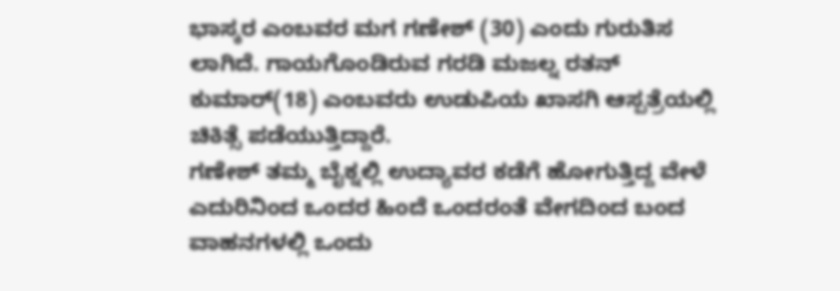ಭಾಸ್ಕರ ಎಂಬವರ ಮಗ ಗಣೇಶ್ (30) ಎಂದು ಗುರುತಿಸ ಲಾಗಿದೆ. ಗಾಯಗೊಂಡಿರುವ ಗರಡಿ ಮಜಲ್ನ ರತನ್ ಕುಮಾರ್(18) ಎಂಬವರು ಉಡುಪಿಯ ಖಾಸಗಿ ಆಸ್ಪತ್ರೆಯಲ್ಲಿ ಚಿಕಿತ್ಸೆ ಪಡೆಯುತ್ತಿದ್ದಾರೆ.
ಗಣೇಶ್ ತಮ್ಮ ಬೈಕ್ನಲ್ಲಿ ಉದ್ಯಾವರ ಕಡೆಗೆ ಹೋಗುತ್ತಿದ್ದ ವೇಳೆ ಎದುರಿನಿಂದ ಒಂದರ ಹಿಂದೆ ಒಂದರಂತೆ ವೇಗದಿಂದ ಬಂದ ವಾಹನಗಳಲ್ಲಿ ಒಂದು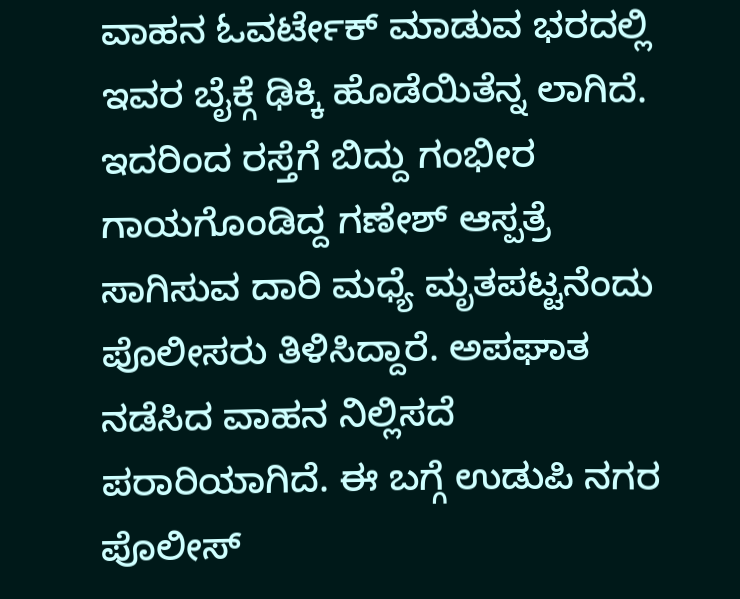ವಾಹನ ಓವರ್ಟೇಕ್ ಮಾಡುವ ಭರದಲ್ಲಿ ಇವರ ಬೈಕ್ಗೆ ಢಿಕ್ಕಿ ಹೊಡೆಯಿತೆನ್ನ ಲಾಗಿದೆ. ಇದರಿಂದ ರಸ್ತೆಗೆ ಬಿದ್ದು ಗಂಭೀರ ಗಾಯಗೊಂಡಿದ್ದ ಗಣೇಶ್ ಆಸ್ಪತ್ರೆ ಸಾಗಿಸುವ ದಾರಿ ಮಧ್ಯೆ ಮೃತಪಟ್ಟನೆಂದು ಪೊಲೀಸರು ತಿಳಿಸಿದ್ದಾರೆ. ಅಪಘಾತ ನಡೆಸಿದ ವಾಹನ ನಿಲ್ಲಿಸದೆ ಪರಾರಿಯಾಗಿದೆ. ಈ ಬಗ್ಗೆ ಉಡುಪಿ ನಗರ ಪೊಲೀಸ್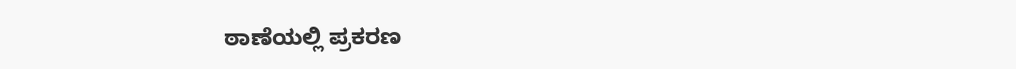ಠಾಣೆಯಲ್ಲಿ ಪ್ರಕರಣ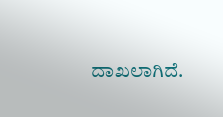ದಾಖಲಾಗಿದೆ.